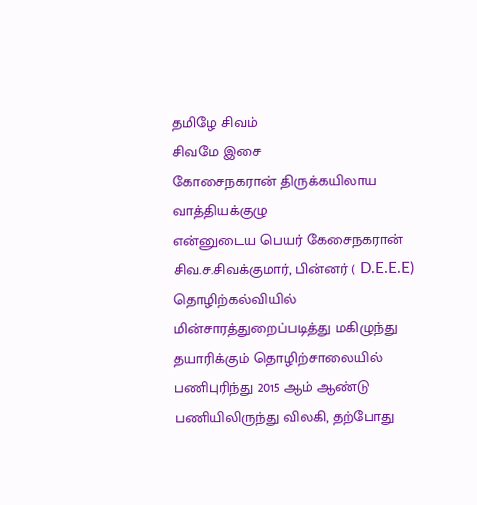தமிழே சிவம்
சிவமே இசை
கோசைநகரான் திருக்கயிலாய வாத்தியக்குழு
என்னுடைய பெயர் கேசைநகரான் சிவ.ச.சிவக்குமார், பின்னர் ( D.E.E.E) தொழிற்கல்வியில் மின்சாரத்துறைப்படித்து மகிழுந்து தயாரிக்கும் தொழிற்சாலையில் பணிபுரிந்து 2015 ஆம் ஆண்டு பணியிலிருந்து விலகி, தற்போது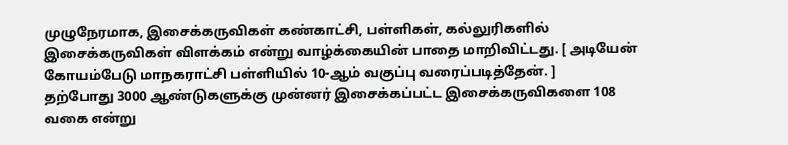முழுநேரமாக, இசைக்கருவிகள் கண்காட்சி, பள்ளிகள், கல்லுரிகளில் இசைக்கருவிகள் விளக்கம் என்று வாழ்க்கையின் பாதை மாறிவிட்டது. [ அடியேன் கோயம்பேடு மாநகராட்சி பள்ளியில் 10-ஆம் வகுப்பு வரைப்படித்தேன். ]
தற்போது 3000 ஆண்டுகளுக்கு முன்னர் இசைக்கப்பட்ட இசைக்கருவிகளை 108 வகை என்று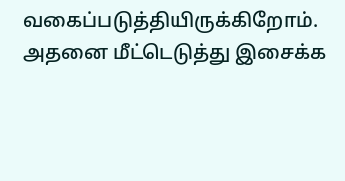வகைப்படுத்தியிருக்கிறோம். அதனை மீட்டெடுத்து இசைக்க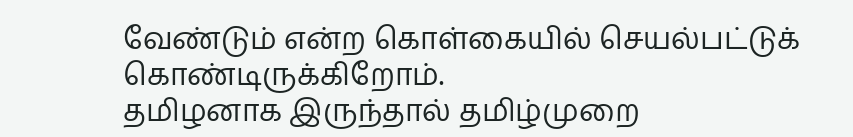வேண்டும் என்ற கொள்கையில் செயல்பட்டுக் கொண்டிருக்கிறோம்.
தமிழனாக இருந்தால் தமிழ்முறை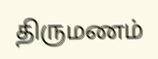திருமணம்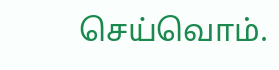செய்வொம்.